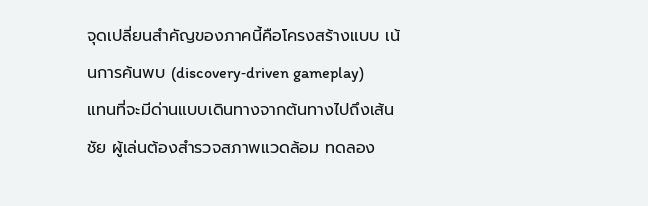จุดเปลี่ยนสำคัญของภาคนี้คือโครงสร้างแบบ เน้นการค้นพบ (discovery‑driven gameplay)
แทนที่จะมีด่านแบบเดินทางจากต้นทางไปถึงเส้นชัย ผู้เล่นต้องสำรวจสภาพแวดล้อม ทดลอง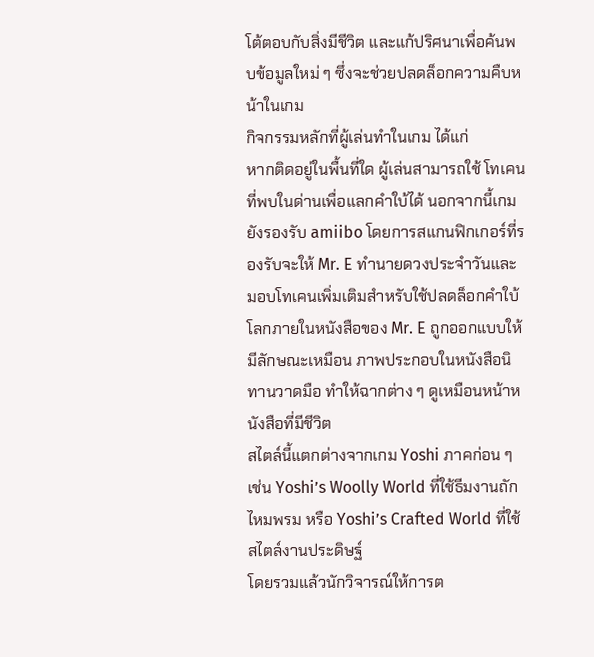โต้ตอบกับสิ่งมีชีวิต และแก้ปริศนาเพื่อค้นพบข้อมูลใหม่ ๆ ซึ่งจะช่วยปลดล็อกความคืบหน้าในเกม
กิจกรรมหลักที่ผู้เล่นทำในเกม ได้แก่
หากติดอยู่ในพื้นที่ใด ผู้เล่นสามารถใช้ โทเคน ที่พบในด่านเพื่อแลกคำใบ้ได้ นอกจากนี้เกมยังรองรับ amiibo โดยการสแกนฟิกเกอร์ที่รองรับจะให้ Mr. E ทำนายดวงประจำวันและมอบโทเคนเพิ่มเติมสำหรับใช้ปลดล็อกคำใบ้
โลกภายในหนังสือของ Mr. E ถูกออกแบบให้มีลักษณะเหมือน ภาพประกอบในหนังสือนิทานวาดมือ ทำให้ฉากต่าง ๆ ดูเหมือนหน้าหนังสือที่มีชีวิต
สไตล์นี้แตกต่างจากเกม Yoshi ภาคก่อน ๆ เช่น Yoshi’s Woolly World ที่ใช้ธีมงานถักไหมพรม หรือ Yoshi’s Crafted World ที่ใช้สไตล์งานประดิษฐ์
โดยรวมแล้วนักวิจารณ์ให้การต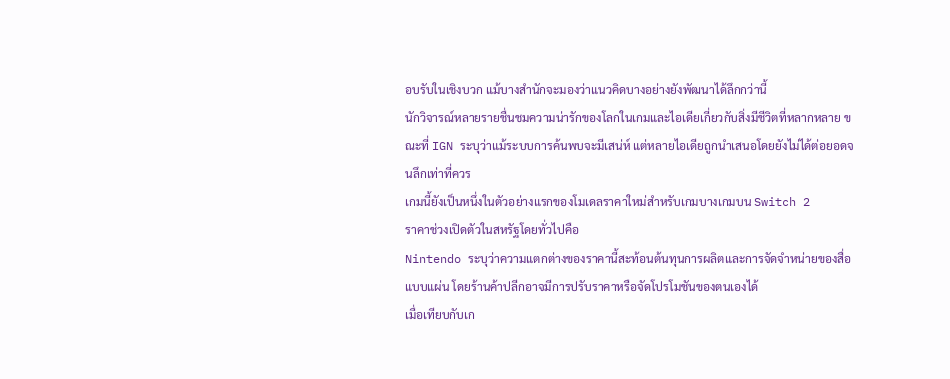อบรับในเชิงบวก แม้บางสำนักจะมองว่าแนวคิดบางอย่างยังพัฒนาได้ลึกกว่านี้
นักวิจารณ์หลายรายชื่นชมความน่ารักของโลกในเกมและไอเดียเกี่ยวกับสิ่งมีชีวิตที่หลากหลาย ขณะที่ IGN ระบุว่าแม้ระบบการค้นพบจะมีเสน่ห์ แต่หลายไอเดียถูกนำเสนอโดยยังไม่ได้ต่อยอดจนลึกเท่าที่ควร
เกมนี้ยังเป็นหนึ่งในตัวอย่างแรกของโมเดลราคาใหม่สำหรับเกมบางเกมบน Switch 2
ราคาช่วงเปิดตัวในสหรัฐโดยทั่วไปคือ
Nintendo ระบุว่าความแตกต่างของราคานี้สะท้อนต้นทุนการผลิตและการจัดจำหน่ายของสื่อแบบแผ่น โดยร้านค้าปลีกอาจมีการปรับราคาหรือจัดโปรโมชันของตนเองได้
เมื่อเทียบกับเก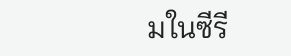มในซีรี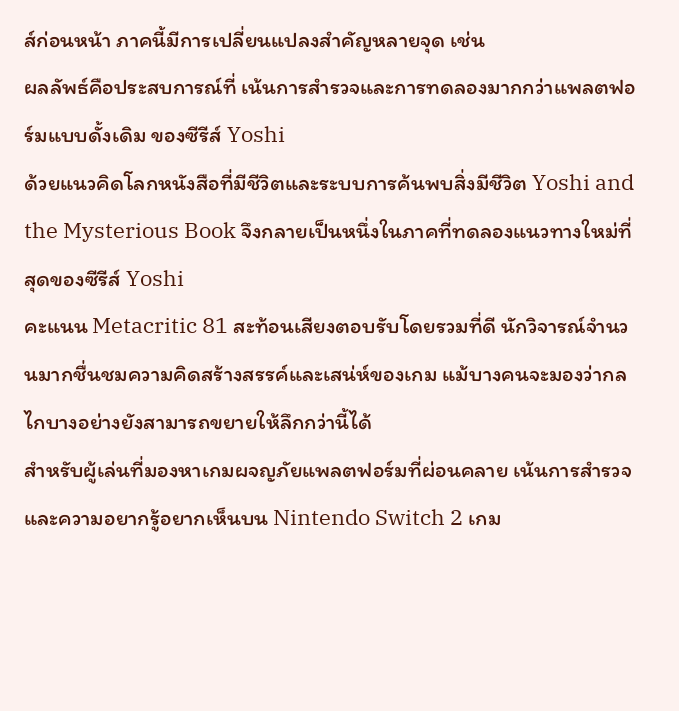ส์ก่อนหน้า ภาคนี้มีการเปลี่ยนแปลงสำคัญหลายจุด เช่น
ผลลัพธ์คือประสบการณ์ที่ เน้นการสำรวจและการทดลองมากกว่าแพลตฟอร์มแบบดั้งเดิม ของซีรีส์ Yoshi
ด้วยแนวคิดโลกหนังสือที่มีชีวิตและระบบการค้นพบสิ่งมีชีวิต Yoshi and the Mysterious Book จึงกลายเป็นหนึ่งในภาคที่ทดลองแนวทางใหม่ที่สุดของซีรีส์ Yoshi
คะแนน Metacritic 81 สะท้อนเสียงตอบรับโดยรวมที่ดี นักวิจารณ์จำนวนมากชื่นชมความคิดสร้างสรรค์และเสน่ห์ของเกม แม้บางคนจะมองว่ากลไกบางอย่างยังสามารถขยายให้ลึกกว่านี้ได้
สำหรับผู้เล่นที่มองหาเกมผจญภัยแพลตฟอร์มที่ผ่อนคลาย เน้นการสำรวจและความอยากรู้อยากเห็นบน Nintendo Switch 2 เกม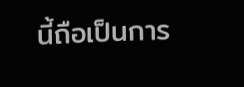นี้ถือเป็นการ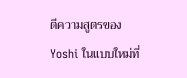ตีความสูตรของ Yoshi ในแบบใหม่ที่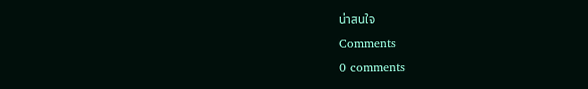น่าสนใจ
Comments
0 comments